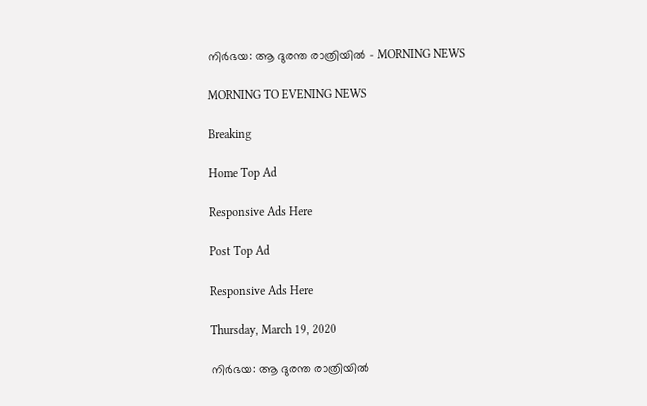നിര്‍ഭയ: ആ ദുരന്ത രാത്രിയിൽ - MORNING NEWS

MORNING TO EVENING NEWS

Breaking

Home Top Ad

Responsive Ads Here

Post Top Ad

Responsive Ads Here

Thursday, March 19, 2020

നിര്‍ഭയ: ആ ദുരന്ത രാത്രിയിൽ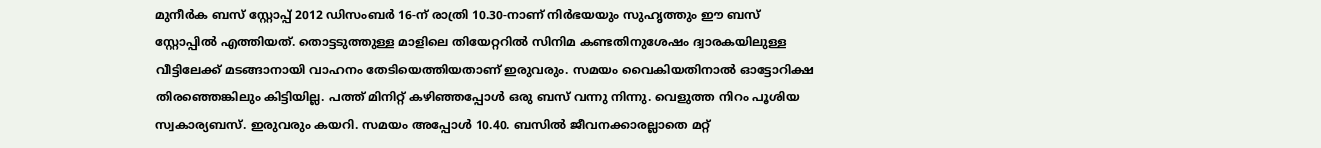മുനീർക ബസ് സ്റ്റോപ്പ് 2012 ഡിസംബർ 16-ന് രാത്രി 10.30-നാണ് നിർഭയയും സുഹൃത്തും ഈ ബസ് സ്റ്റോപ്പിൽ എത്തിയത്. തൊട്ടടുത്തുള്ള മാളിലെ തിയേറ്ററിൽ സിനിമ കണ്ടതിനുശേഷം ദ്വാരകയിലുള്ള വീട്ടിലേക്ക് മടങ്ങാനായി വാഹനം തേടിയെത്തിയതാണ് ഇരുവരും. സമയം വൈകിയതിനാൽ ഓട്ടോറിക്ഷ തിരഞ്ഞെങ്കിലും കിട്ടിയില്ല. പത്ത് മിനിറ്റ് കഴിഞ്ഞപ്പോൾ ഒരു ബസ് വന്നു നിന്നു. വെളുത്ത നിറം പൂശിയ സ്വകാര്യബസ്. ഇരുവരും കയറി. സമയം അപ്പോൾ 10.40. ബസിൽ ജീവനക്കാരല്ലാതെ മറ്റ്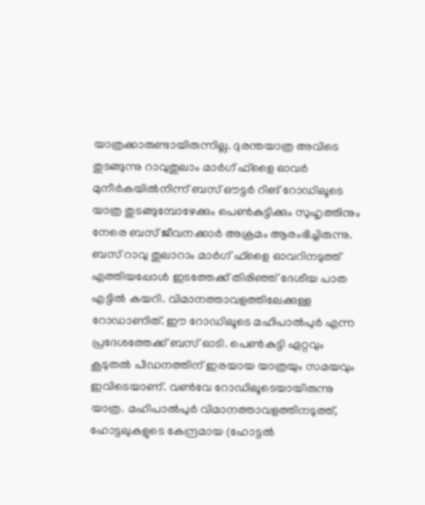യാത്രക്കാരുണ്ടായിരുന്നില്ല. ദുരന്തയാത്ര അവിടെ തുടങ്ങുന്നു റാവുതുലാം മാർഗ് ഫ്ളൈ ഓവർ മുനീർകയിൽനിന്ന് ബസ് ഔട്ടർ റിങ് റോഡിലൂടെ യാത്ര തുടങ്ങുമ്പോഴേക്കും പെൺകുട്ടിക്കും സുഹൃത്തിനും നേരെ ബസ് ജീവനക്കാർ അക്രമം ആരംഭിച്ചിരുന്നു. ബസ് റാവു തുലാറാം മാർഗ് ഫ്ളൈ ഓവറിനടുത്ത് എത്തിയപ്പോൾ ഇടത്തേക്ക് തിരിഞ്ഞ് ദേശീയ പാത എട്ടിൽ കയറി. വിമാനത്താവളത്തിലേക്കുള്ള റോഡാണിത്. ഈ റോഡിലൂടെ മഹിപാൽപുർ എന്ന പ്രദേശത്തേക്ക് ബസ് ഓടി. പെൺകുട്ടി ഏറ്റവും കൂടുതൽ പീഡനത്തിന് ഇരയായ യാത്രയും സമയവും ഇവിടെയാണ്. വൺവേ റോഡിലൂടെയായിരുന്നു യാത്ര. മഹിപാൽപുർ വിമാനത്താവളത്തിനടുത്ത്, ഹോട്ടലുകളുടെ കേന്ദ്രമായ (ഹോട്ടൽ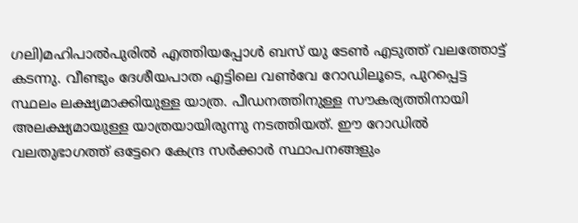ഗലി)മഹിപാൽപുരിൽ എത്തിയപ്പോൾ ബസ് യു ടേൺ എടുത്ത് വലത്തോട്ട് കടന്നു. വീണ്ടും ദേശീയപാത എട്ടിലെ വൺവേ റോഡിലൂടെ, പുറപ്പെട്ട സ്ഥലം ലക്ഷ്യമാക്കിയുള്ള യാത്ര. പീഡനത്തിനുള്ള സൗകര്യത്തിനായി അലക്ഷ്യമായുള്ള യാത്രയായിരുന്നു നടത്തിയത്. ഈ റോഡിൽ വലതുഭാഗത്ത് ഒട്ടേറെ കേന്ദ്ര സർക്കാർ സ്ഥാപനങ്ങളും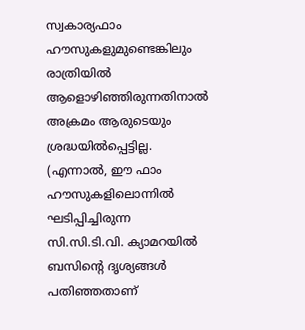സ്വകാര്യഫാം ഹൗസുകളുമുണ്ടെങ്കിലും രാത്രിയിൽ ആളൊഴിഞ്ഞിരുന്നതിനാൽ അക്രമം ആരുടെയും ശ്രദ്ധയിൽപ്പെട്ടില്ല. (എന്നാൽ, ഈ ഫാം ഹൗസുകളിലൊന്നിൽ ഘടിപ്പിച്ചിരുന്ന സി.സി.ടി.വി. ക്യാമറയിൽ ബസിന്റെ ദൃശ്യങ്ങൾ പതിഞ്ഞതാണ്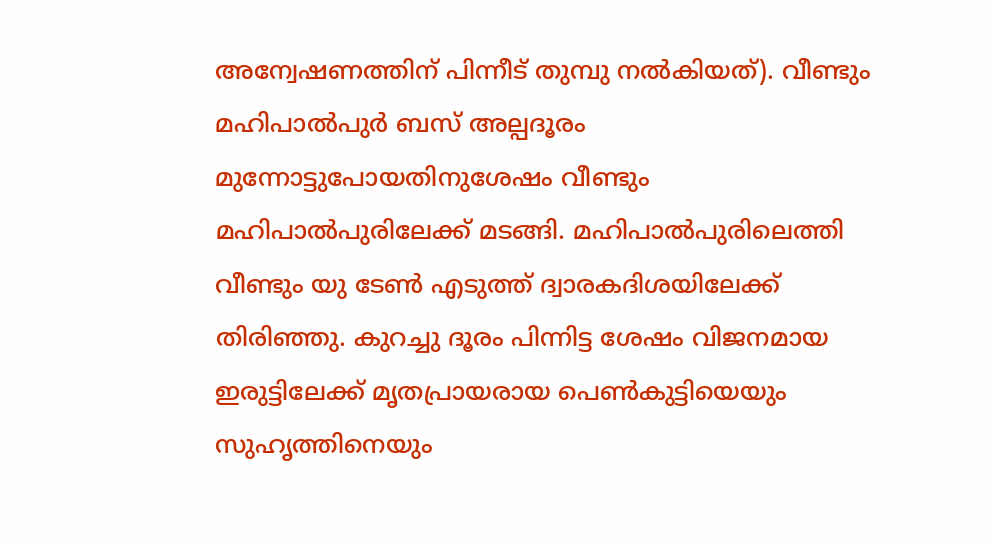അന്വേഷണത്തിന് പിന്നീട് തുമ്പു നൽകിയത്). വീണ്ടും മഹിപാൽപുർ ബസ് അല്പദൂരം മുന്നോട്ടുപോയതിനുശേഷം വീണ്ടും മഹിപാൽപുരിലേക്ക് മടങ്ങി. മഹിപാൽപുരിലെത്തി വീണ്ടും യു ടേൺ എടുത്ത് ദ്വാരകദിശയിലേക്ക് തിരിഞ്ഞു. കുറച്ചു ദൂരം പിന്നിട്ട ശേഷം വിജനമായ ഇരുട്ടിലേക്ക് മൃതപ്രായരായ പെൺകുട്ടിയെയും സുഹൃത്തിനെയും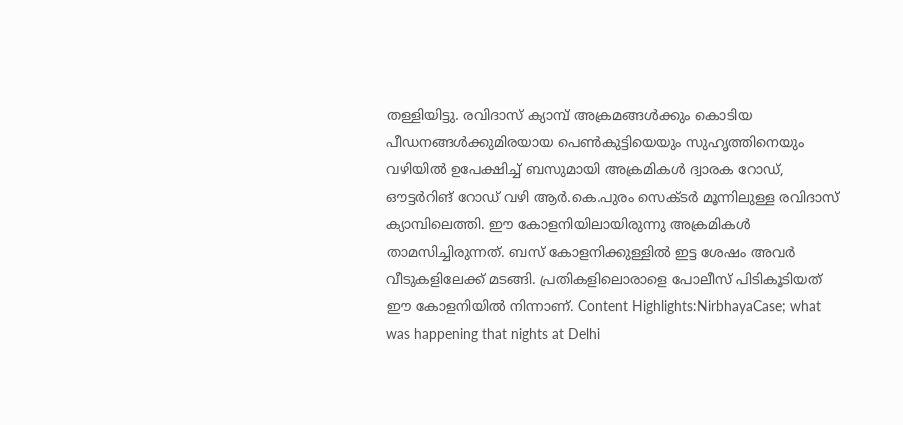തള്ളിയിട്ടു. രവിദാസ് ക്യാമ്പ് അക്രമങ്ങൾക്കും കൊടിയ പീഡനങ്ങൾക്കുമിരയായ പെൺകുട്ടിയെയും സുഹൃത്തിനെയും വഴിയിൽ ഉപേക്ഷിച്ച് ബസുമായി അക്രമികൾ ദ്വാരക റോഡ്, ഔട്ടർറിങ് റോഡ് വഴി ആർ.കെ.പുരം സെക്ടർ മൂന്നിലുള്ള രവിദാസ് ക്യാമ്പിലെത്തി. ഈ കോളനിയിലായിരുന്നു അക്രമികൾ താമസിച്ചിരുന്നത്. ബസ് കോളനിക്കുള്ളിൽ ഇട്ട ശേഷം അവർ വീടുകളിലേക്ക് മടങ്ങി. പ്രതികളിലൊരാളെ പോലീസ് പിടികൂടിയത് ഈ കോളനിയിൽ നിന്നാണ്. Content Highlights:NirbhayaCase; what was happening that nights at Delhi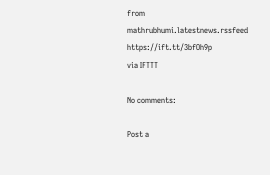from mathrubhumi.latestnews.rssfeed https://ift.tt/3bfOh9p
via IFTTT

No comments:

Post a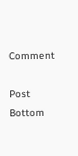Comment

Post Bottom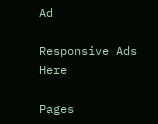Ad

Responsive Ads Here

Pages